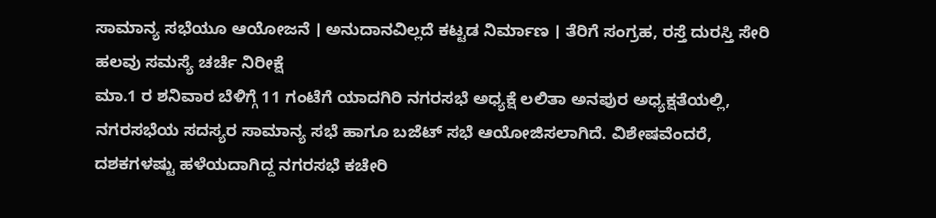ಸಾಮಾನ್ಯ ಸಭೆಯೂ ಆಯೋಜನೆ । ಅನುದಾನವಿಲ್ಲದೆ ಕಟ್ಟಡ ನಿರ್ಮಾಣ । ತೆರಿಗೆ ಸಂಗ್ರಹ, ರಸ್ತೆ ದುರಸ್ತಿ ಸೇರಿ ಹಲವು ಸಮಸ್ಯೆ ಚರ್ಚೆ ನಿರೀಕ್ಷೆ
ಮಾ.1 ರ ಶನಿವಾರ ಬೆಳಿಗ್ಗೆ 11 ಗಂಟೆಗೆ ಯಾದಗಿರಿ ನಗರಸಭೆ ಅಧ್ಯಕ್ಷೆ ಲಲಿತಾ ಅನಪುರ ಅಧ್ಯಕ್ಷತೆಯಲ್ಲಿ, ನಗರಸಭೆಯ ಸದಸ್ಯರ ಸಾಮಾನ್ಯ ಸಭೆ ಹಾಗೂ ಬಜೆಟ್ ಸಭೆ ಆಯೋಜಿಸಲಾಗಿದೆ. ವಿಶೇಷವೆಂದರೆ, ದಶಕಗಳಷ್ಟು ಹಳೆಯದಾಗಿದ್ದ ನಗರಸಭೆ ಕಚೇರಿ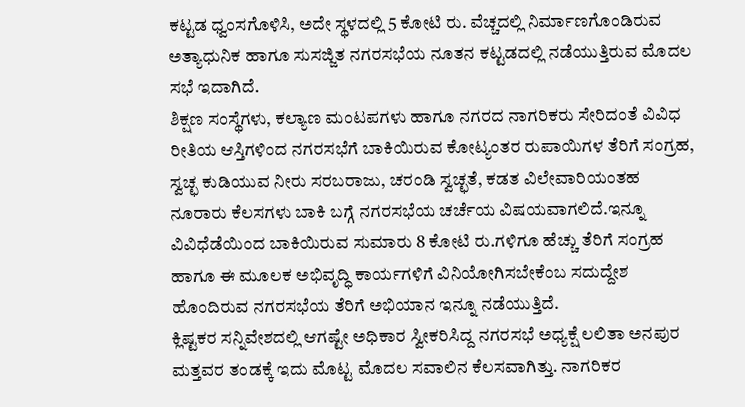ಕಟ್ಟಡ ಧ್ವಂಸಗೊಳಿಸಿ, ಅದೇ ಸ್ಥಳದಲ್ಲಿ 5 ಕೋಟಿ ರು. ವೆಚ್ಚದಲ್ಲಿ ನಿರ್ಮಾಣಗೊಂಡಿರುವ ಅತ್ಯಾಧುನಿಕ ಹಾಗೂ ಸುಸಜ್ಜಿತ ನಗರಸಭೆಯ ನೂತನ ಕಟ್ಟಡದಲ್ಲಿ ನಡೆಯುತ್ತಿರುವ ಮೊದಲ ಸಭೆ ಇದಾಗಿದೆ.
ಶಿಕ್ಷಣ ಸಂಸ್ಥೆಗಳು, ಕಲ್ಯಾಣ ಮಂಟಪಗಳು ಹಾಗೂ ನಗರದ ನಾಗರಿಕರು ಸೇರಿದಂತೆ ವಿವಿಧ ರೀತಿಯ ಆಸ್ತಿಗಳಿಂದ ನಗರಸಭೆಗೆ ಬಾಕಿಯಿರುವ ಕೋಟ್ಯಂತರ ರುಪಾಯಿಗಳ ತೆರಿಗೆ ಸಂಗ್ರಹ, ಸ್ವಚ್ಛ ಕುಡಿಯುವ ನೀರು ಸರಬರಾಜು, ಚರಂಡಿ ಸ್ವಚ್ಛತೆ, ಕಡತ ವಿಲೇವಾರಿಯಂತಹ ನೂರಾರು ಕೆಲಸಗಳು ಬಾಕಿ ಬಗ್ಗೆ ನಗರಸಭೆಯ ಚರ್ಚೆಯ ವಿಷಯವಾಗಲಿದೆ.ಇನ್ನೂ ವಿವಿಧೆಡೆಯಿಂದ ಬಾಕಿಯಿರುವ ಸುಮಾರು 8 ಕೋಟಿ ರು.ಗಳಿಗೂ ಹೆಚ್ಚು ತೆರಿಗೆ ಸಂಗ್ರಹ ಹಾಗೂ ಈ ಮೂಲಕ ಅಭಿವೃದ್ಧಿ ಕಾರ್ಯಗಳಿಗೆ ವಿನಿಯೋಗಿಸಬೇಕೆಂಬ ಸದುದ್ದೇಶ ಹೊಂದಿರುವ ನಗರಸಭೆಯ ತೆರಿಗೆ ಅಭಿಯಾನ ಇನ್ನೂ ನಡೆಯುತ್ತಿದೆ.
ಕ್ಲಿಷ್ಟಕರ ಸನ್ನಿವೇಶದಲ್ಲಿ ಆಗಷ್ಟೇ ಅಧಿಕಾರ ಸ್ವೀಕರಿಸಿದ್ದ ನಗರಸಭೆ ಅಧ್ಯಕ್ಷೆ ಲಲಿತಾ ಅನಪುರ ಮತ್ತವರ ತಂಡಕ್ಕೆ ಇದು ಮೊಟ್ಟ ಮೊದಲ ಸವಾಲಿನ ಕೆಲಸವಾಗಿತ್ತು. ನಾಗರಿಕರ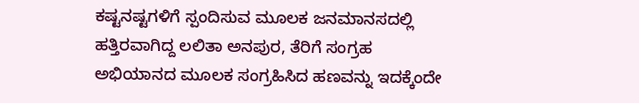ಕಷ್ಟನಷ್ಟಗಳಿಗೆ ಸ್ಪಂದಿಸುವ ಮೂಲಕ ಜನಮಾನಸದಲ್ಲಿ ಹತ್ತಿರವಾಗಿದ್ದ ಲಲಿತಾ ಅನಪುರ, ತೆರಿಗೆ ಸಂಗ್ರಹ ಅಭಿಯಾನದ ಮೂಲಕ ಸಂಗ್ರಹಿಸಿದ ಹಣವನ್ನು ಇದಕ್ಕೆಂದೇ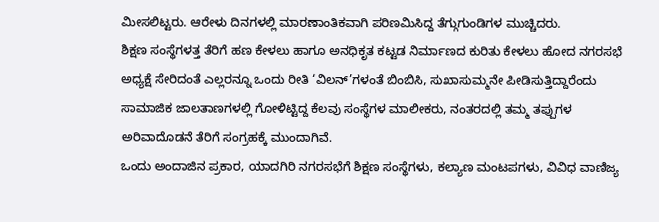ಮೀಸಲಿಟ್ಟರು. ಆರೇಳು ದಿನಗಳಲ್ಲಿ ಮಾರಣಾಂತಿಕವಾಗಿ ಪರಿಣಮಿಸಿದ್ದ ತೆಗ್ಗುಗುಂಡಿಗಳ ಮುಚ್ಚಿದರು.
ಶಿಕ್ಷಣ ಸಂಸ್ಥೆಗಳತ್ತ ತೆರಿಗೆ ಹಣ ಕೇಳಲು ಹಾಗೂ ಅನಧಿಕೃತ ಕಟ್ಟಡ ನಿರ್ಮಾಣದ ಕುರಿತು ಕೇಳಲು ಹೋದ ನಗರಸಭೆ ಅಧ್ಯಕ್ಷೆ ಸೇರಿದಂತೆ ಎಲ್ಲರನ್ನೂ ಒಂದು ರೀತಿ ‘ವಿಲನ್’ಗಳಂತೆ ಬಿಂಬಿಸಿ, ಸುಖಾಸುಮ್ಮನೇ ಪೀಡಿಸುತ್ತಿದ್ದಾರೆಂದು ಸಾಮಾಜಿಕ ಜಾಲತಾಣಗಳಲ್ಲಿ ಗೋಳಿಟ್ಟಿದ್ದ ಕೆಲವು ಸಂಸ್ಥೆಗಳ ಮಾಲೀಕರು, ನಂತರದಲ್ಲಿ ತಮ್ಮ ತಪ್ಪುಗಳ ಅರಿವಾದೊಡನೆ ತೆರಿಗೆ ಸಂಗ್ರಹಕ್ಕೆ ಮುಂದಾಗಿವೆ.
ಒಂದು ಅಂದಾಜಿನ ಪ್ರಕಾರ, ಯಾದಗಿರಿ ನಗರಸಭೆಗೆ ಶಿಕ್ಷಣ ಸಂಸ್ಥೆಗಳು, ಕಲ್ಯಾಣ ಮಂಟಪಗಳು, ವಿವಿಧ ವಾಣಿಜ್ಯ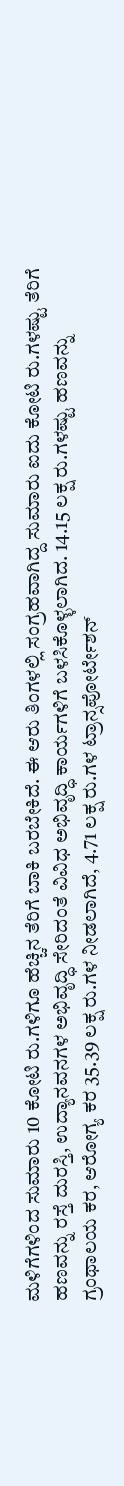ಮಳಿಗೆಗಳಿಂದ ಸುಮಾರು 10 ಕೋಟಿ ರು.ಗಳಿಗೂ ಹೆಚ್ಚಿನ ತೆರಿಗೆ ಬಾಕಿ ಬರಬೇಕಿದೆ. ಈ ಆರು ತಿಂಗಳಲ್ಲಿ ಸಂಗ್ರಹವಾಗಿದ್ದ ಸುಮಾರು ಐದು ಕೋಟಿ ರು.ಗಳಷ್ಟು ತೆರಿಗೆ ಹಣವನ್ನು ರಸ್ತೆ ದುರಸ್ತಿ, ಉದ್ಯಾನವನಗಳ ಅಭಿವೃದ್ಧಿ ಸೇರಿದಂತೆ ವಿವಿಧ ಅಭಿವೃದ್ಧಿ ಕಾರ್ಯಗಳಿಗೆ ಬಳಸಿಕೊಳ್ಳಲಾಗಿದ. 14.15 ಲಕ್ಷ ರು.ಗಳಷ್ಟು ಹಣವನ್ನು ಗ್ರಂಥಾಲಯ ಕರ, ಆರೋಗ್ಯ ಕರ 35.39 ಲಕ್ಷ ರು.ಗಳ ನೀಡಲಾಗಿದೆ, 4.71 ಲಕ್ಷ ರು.ಗಳ ಟ್ರಾನ್ಸಪೋರ್ಟೇಶನ್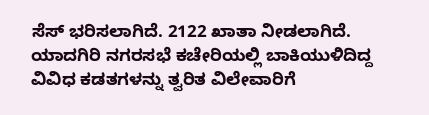ಸೆಸ್ ಭರಿಸಲಾಗಿದೆ. 2122 ಖಾತಾ ನೀಡಲಾಗಿದೆ.
ಯಾದಗಿರಿ ನಗರಸಭೆ ಕಚೇರಿಯಲ್ಲಿ ಬಾಕಿಯುಳಿದಿದ್ದ ವಿವಿಧ ಕಡತಗಳನ್ನು ತ್ವರಿತ ವಿಲೇವಾರಿಗೆ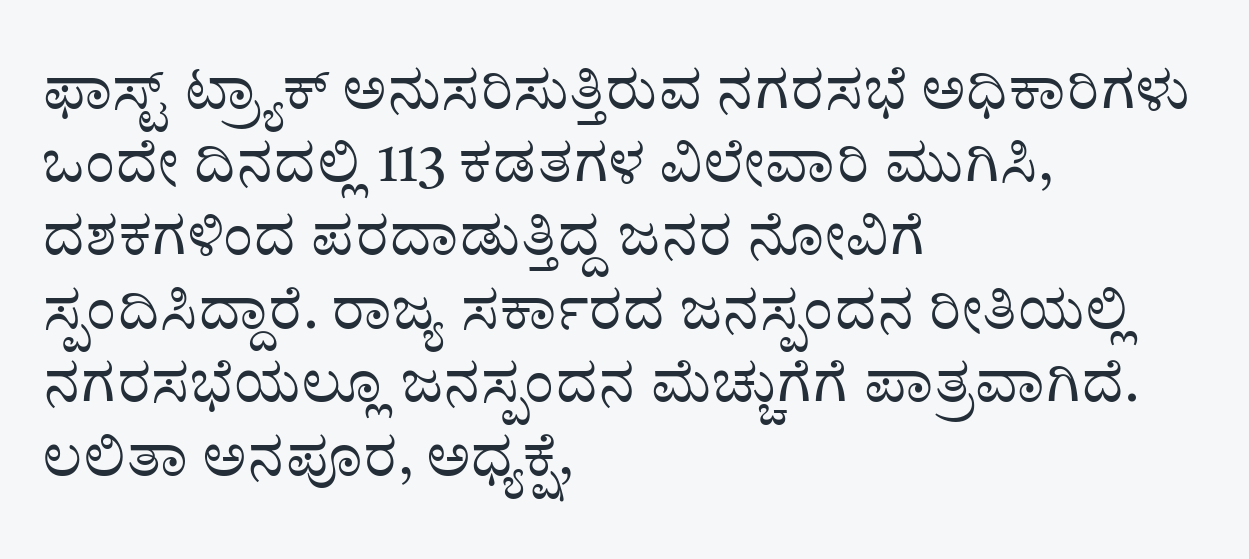ಫಾಸ್ಟ್ ಟ್ರ್ಯಾಕ್ ಅನುಸರಿಸುತ್ತಿರುವ ನಗರಸಭೆ ಅಧಿಕಾರಿಗಳು ಒಂದೇ ದಿನದಲ್ಲಿ 113 ಕಡತಗಳ ವಿಲೇವಾರಿ ಮುಗಿಸಿ, ದಶಕಗಳಿಂದ ಪರದಾಡುತ್ತಿದ್ದ ಜನರ ನೋವಿಗೆ ಸ್ಪಂದಿಸಿದ್ದಾರೆ. ರಾಜ್ಯ ಸರ್ಕಾರದ ಜನಸ್ಪಂದನ ರೀತಿಯಲ್ಲಿ ನಗರಸಭೆಯಲ್ಲೂ ಜನಸ್ಪಂದನ ಮೆಚ್ಚುಗೆಗೆ ಪಾತ್ರವಾಗಿದೆ.
ಲಲಿತಾ ಅನಪೂರ, ಅಧ್ಯಕ್ಷೆ,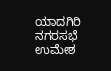ಯಾದಗಿರಿ ನಗರಸಭೆ
ಉಮೇಶ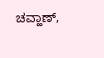ಚವ್ಹಾಣ್,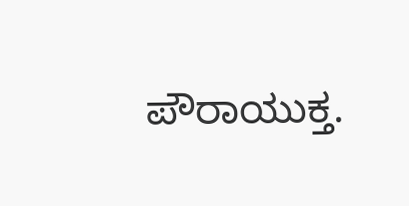ಪೌರಾಯುಕ್ತ.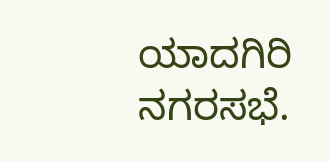ಯಾದಗಿರಿ ನಗರಸಭೆ.